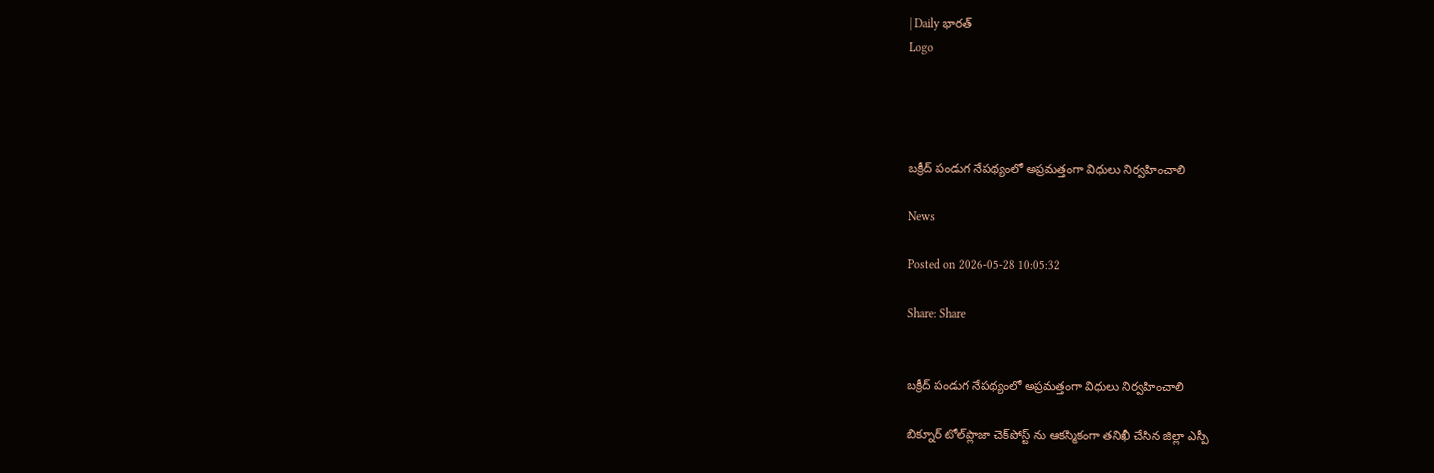| Daily భారత్
Logo




బక్రీద్ పండుగ నేపథ్యంలో అప్రమత్తంగా విధులు నిర్వహించాలి

News

Posted on 2026-05-28 10:05:32

Share: Share


బక్రీద్ పండుగ నేపథ్యంలో అప్రమత్తంగా విధులు నిర్వహించాలి

బిక్నూర్ టోల్‌ప్లాజా చెక్‌పోస్ట్‌ ను ఆకస్మికంగా తనిఖీ చేసిన జిల్లా ఎస్పీ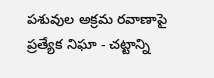పశువుల అక్రమ రవాణాపై ప్రత్యేక నిఘా - చట్టాన్ని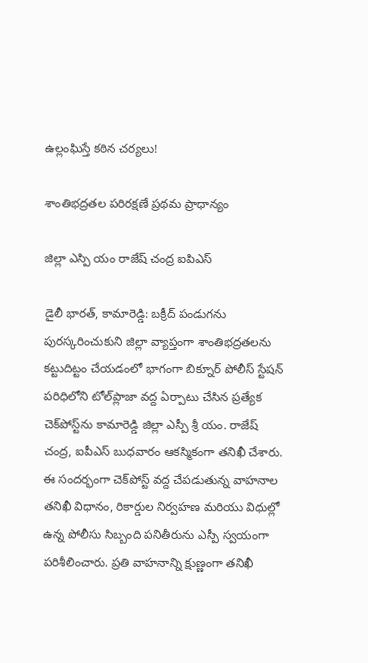ఉల్లంఘిస్తే కఠిన చర్యలు!

శాంతిభద్రతల పరిరక్షణే ప్రథమ ప్రాధాన్యం

జిల్లా ఎస్పి యం రాజేష్ చంద్ర ఐపిఎస్

డైలీ భారత్, కామారెడ్డి: బక్రీద్ పండుగను పురస్కరించుకుని జిల్లా వ్యాప్తంగా శాంతిభద్రతలను కట్టుదిట్టం చేయడంలో భాగంగా బిక్నూర్ పోలీస్ స్టేషన్ పరిధిలోని టోల్‌ప్లాజా వద్ద ఏర్పాటు చేసిన ప్రత్యేక చెక్‌పోస్ట్‌ను కామారెడ్డి జిల్లా ఎస్పీ శ్రీ యం. రాజేష్ చంద్ర, ఐపీఎస్ బుధవారం ఆకస్మికంగా తనిఖీ చేశారు. ఈ సందర్భంగా చెక్‌పోస్ట్ వద్ద చేపడుతున్న వాహనాల తనిఖీ విధానం, రికార్డుల నిర్వహణ మరియు విధుల్లో ఉన్న పోలీసు సిబ్బంది పనితీరును ఎస్పీ స్వయంగా పరిశీలించారు. ప్రతి వాహనాన్ని క్షుణ్ణంగా తనిఖీ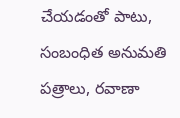చేయడంతో పాటు, సంబంధిత అనుమతి పత్రాలు, రవాణా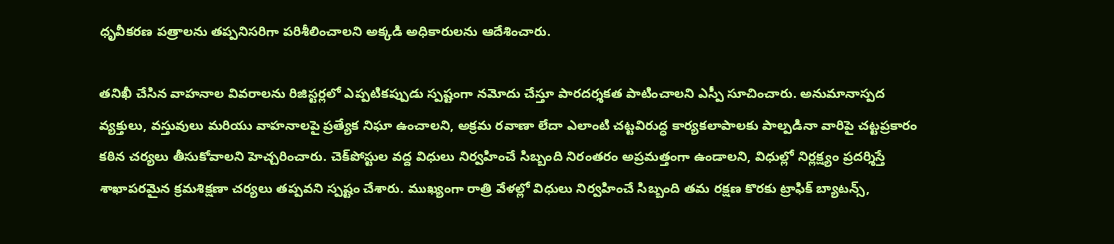ధృవీకరణ పత్రాలను తప్పనిసరిగా పరిశీలించాలని అక్కడి అధికారులను ఆదేశించారు.

తనిఖీ చేసిన వాహనాల వివరాలను రిజిస్టర్లలో ఎప్పటికప్పుడు స్పష్టంగా నమోదు చేస్తూ పారదర్శకత పాటించాలని ఎస్పీ సూచించారు. అనుమానాస్పద వ్యక్తులు, వస్తువులు మరియు వాహనాలపై ప్రత్యేక నిఘా ఉంచాలని, అక్రమ రవాణా లేదా ఎలాంటి చట్టవిరుద్ధ కార్యకలాపాలకు పాల్పడినా వారిపై చట్టప్రకారం కఠిన చర్యలు తీసుకోవాలని హెచ్చరించారు. చెక్‌పోస్టుల వద్ద విధులు నిర్వహించే సిబ్బంది నిరంతరం అప్రమత్తంగా ఉండాలని, విధుల్లో నిర్లక్ష్యం ప్రదర్శిస్తే శాఖాపరమైన క్రమశిక్షణా చర్యలు తప్పవని స్పష్టం చేశారు. ముఖ్యంగా రాత్రి వేళల్లో విధులు నిర్వహించే సిబ్బంది తమ రక్షణ కొరకు ట్రాఫిక్ బ్యాటన్స్,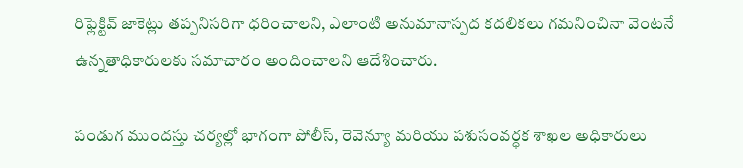రిఫ్లెక్టివ్ జాకెట్లు తప్పనిసరిగా ధరించాలని, ఎలాంటి అనుమానాస్పద కదలికలు గమనించినా వెంటనే ఉన్నతాధికారులకు సమాచారం అందించాలని ఆదేశించారు.

పండుగ ముందస్తు చర్యల్లో భాగంగా పోలీస్, రెవెన్యూ మరియు పశుసంవర్ధక శాఖల అధికారులు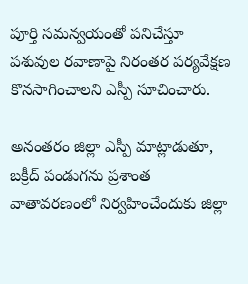పూర్తి సమన్వయంతో పనిచేస్తూ పశువుల రవాణాపై నిరంతర పర్యవేక్షణ కొనసాగించాలని ఎస్పీ సూచించారు.

అనంతరం జిల్లా ఎస్పీ మాట్లాడుతూ, బక్రీద్ పండుగను ప్రశాంత వాతావరణంలో నిర్వహించేందుకు జిల్లా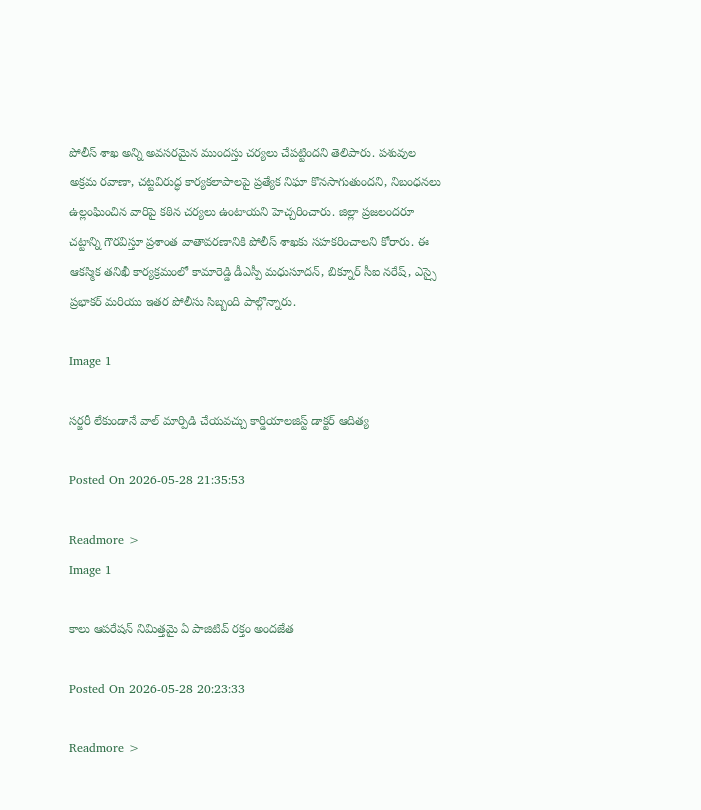పోలీస్ శాఖ అన్ని అవసరమైన ముందస్తు చర్యలు చేపట్టిందని తెలిపారు. పశువుల అక్రమ రవాణా, చట్టవిరుద్ధ కార్యకలాపాలపై ప్రత్యేక నిఘా కొనసాగుతుందని, నిబంధనలు ఉల్లంఘించిన వారిపై కఠిన చర్యలు ఉంటాయని హెచ్చరించారు. జిల్లా ప్రజలందరూ చట్టాన్ని గౌరవిస్తూ ప్రశాంత వాతావరణానికి పోలీస్ శాఖకు సహకరించాలని కోరారు. ఈ ఆకస్మిక తనిఖీ కార్యక్రమంలో కామారెడ్డి డీఎస్పీ మధుసూదన్, బిక్నూర్ సీఐ నరేష్, ఎస్సై ప్రభాకర్ మరియు ఇతర పోలీసు సిబ్బంది పాల్గొన్నారు.

Image 1

సర్జరీ లేకుండానే వాల్ మార్పిడి చేయవచ్చు కార్డియాలజిస్ట్ డాక్టర్ ఆదిత్య

Posted On 2026-05-28 21:35:53

Readmore >
Image 1

కాలు ఆపరేషన్ నిమిత్తమై ఏ పాజిటివ్ రక్తం అందజేత

Posted On 2026-05-28 20:23:33

Readmore >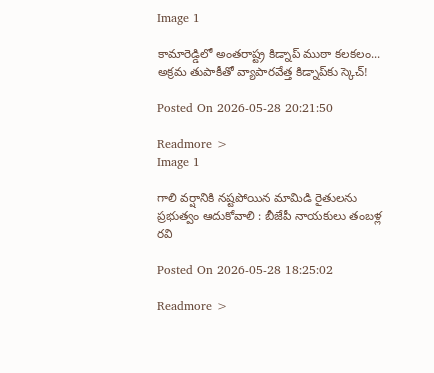Image 1

కామారెడ్డిలో అంతరాష్ట్ర కిడ్నాప్ ముఠా కలకలం... అక్రమ తుపాకీతో వ్యాపారవేత్త కిడ్నాప్‌కు స్కెచ్!

Posted On 2026-05-28 20:21:50

Readmore >
Image 1

గాలి వర్షానికి నష్టపోయిన మామిడి రైతులను ప్రభుత్వం ఆదుకోవాలి : బీజేపీ నాయకులు తంబళ్ల రవి

Posted On 2026-05-28 18:25:02

Readmore >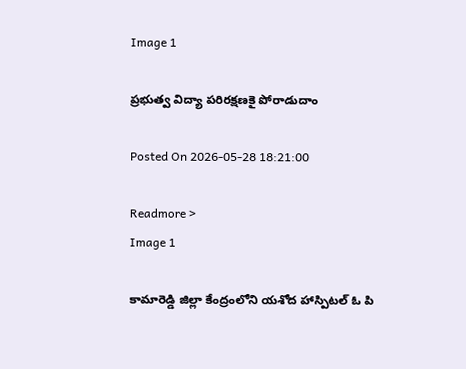Image 1

ప్రభుత్వ విద్యా పరిరక్షణకై పోరాడుదాం

Posted On 2026-05-28 18:21:00

Readmore >
Image 1

కామారెడ్డి జిల్లా కేంద్రంలోని యశోద హాస్పిటల్ ఓ పి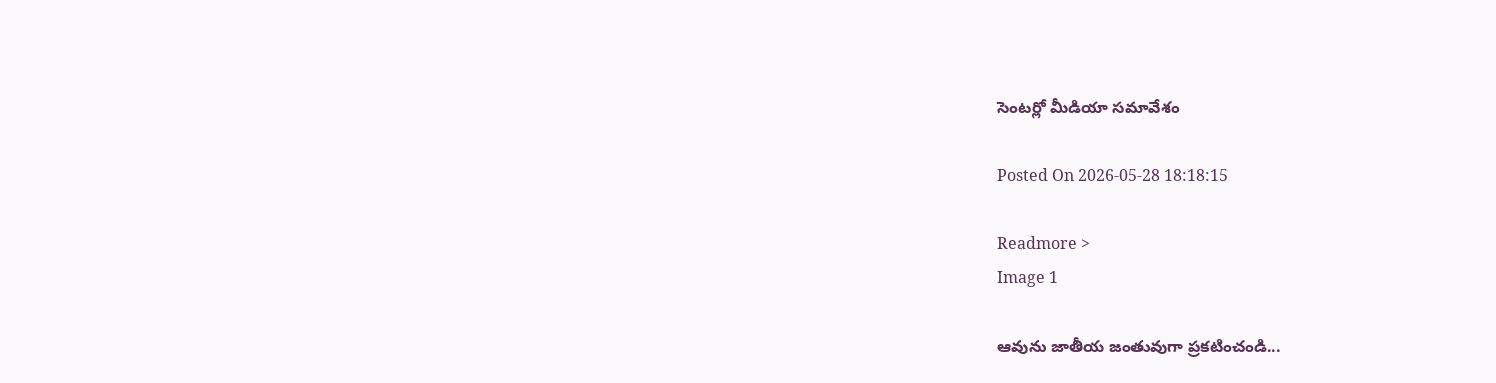సెంటర్లో మీడియా సమావేశం

Posted On 2026-05-28 18:18:15

Readmore >
Image 1

ఆవును జాతీయ జంతువుగా ప్రకటించండి...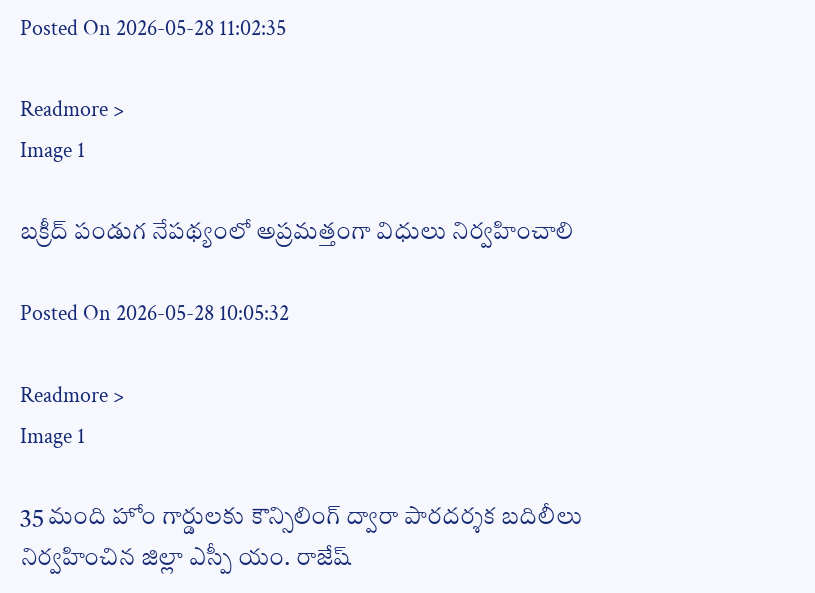Posted On 2026-05-28 11:02:35

Readmore >
Image 1

బక్రీద్ పండుగ నేపథ్యంలో అప్రమత్తంగా విధులు నిర్వహించాలి

Posted On 2026-05-28 10:05:32

Readmore >
Image 1

35 మంది హోం గార్డులకు కౌన్సిలింగ్ ద్వారా పారదర్శక బదిలీలు నిర్వహించిన జిల్లా ఎస్పీ యం. రాజేష్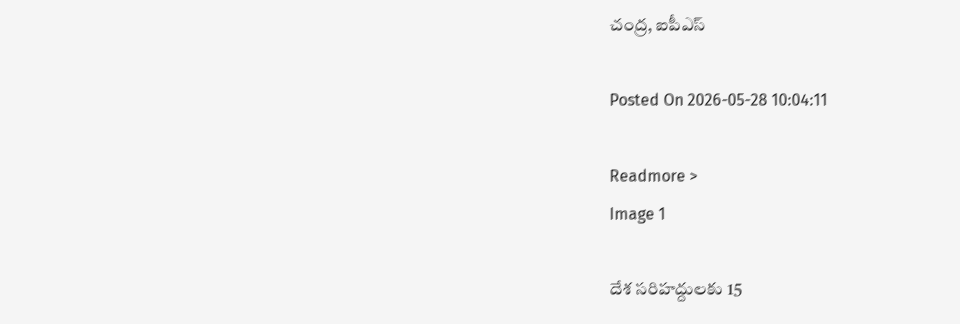చంద్ర, ఐపీఎస్

Posted On 2026-05-28 10:04:11

Readmore >
Image 1

దేశ సరిహద్దులకు 15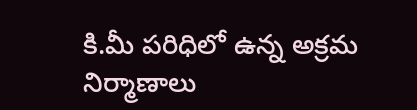కి.మీ పరిధిలో ఉన్న అక్రమ నిర్మాణాలు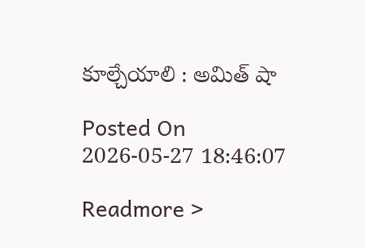కూల్చేయాలి : అమిత్‌ షా

Posted On 2026-05-27 18:46:07

Readmore >